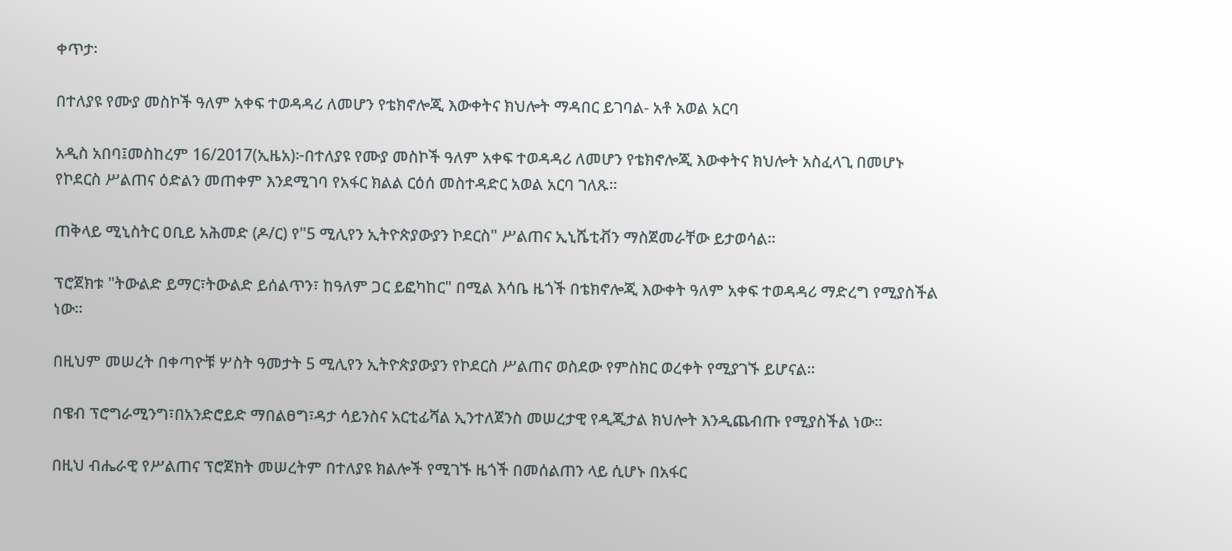ቀጥታ፡

በተለያዩ የሙያ መስኮች ዓለም አቀፍ ተወዳዳሪ ለመሆን የቴክኖሎጂ እውቀትና ክህሎት ማዳበር ይገባል- አቶ አወል አርባ

አዲስ አበባ፤መስከረም 16/2017(ኢዜአ)፦በተለያዩ የሙያ መስኮች ዓለም አቀፍ ተወዳዳሪ ለመሆን የቴክኖሎጂ እውቀትና ክህሎት አስፈላጊ በመሆኑ የኮደርስ ሥልጠና ዕድልን መጠቀም እንደሚገባ የአፋር ክልል ርዕሰ መስተዳድር አወል አርባ ገለጹ።

ጠቅላይ ሚኒስትር ዐቢይ አሕመድ (ዶ/ር) የ"5 ሚሊየን ኢትዮጵያውያን ኮደርስ" ሥልጠና ኢኒሼቲቭን ማስጀመራቸው ይታወሳል።

ፕሮጀክቱ "ትውልድ ይማር፣ትውልድ ይሰልጥን፣ ከዓለም ጋር ይፎካከር" በሚል እሳቤ ዜጎች በቴክኖሎጂ እውቀት ዓለም አቀፍ ተወዳዳሪ ማድረግ የሚያስችል ነው።

በዚህም መሠረት በቀጣዮቹ ሦስት ዓመታት 5 ሚሊየን ኢትዮጵያውያን የኮደርስ ሥልጠና ወስደው የምስክር ወረቀት የሚያገኙ ይሆናል።

በዌብ ፕሮግራሚንግ፣በአንድሮይድ ማበልፀግ፣ዳታ ሳይንስና አርቲፊሻል ኢንተለጀንስ መሠረታዊ የዲጂታል ክህሎት እንዲጨብጡ የሚያስችል ነው።

በዚህ ብሔራዊ የሥልጠና ፕሮጀክት መሠረትም በተለያዩ ክልሎች የሚገኙ ዜጎች በመሰልጠን ላይ ሲሆኑ በአፋር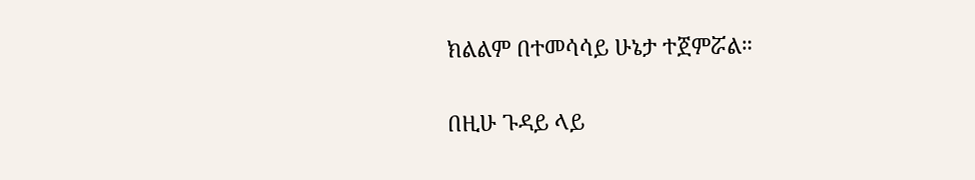ክልልም በተመሳሳይ ሁኔታ ተጀምሯል።

በዚሁ ጉዳይ ላይ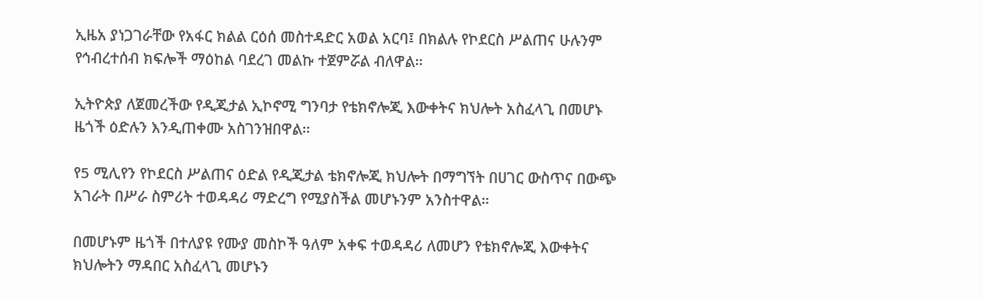ኢዜአ ያነጋገራቸው የአፋር ክልል ርዕሰ መስተዳድር አወል አርባ፤ በክልሉ የኮደርስ ሥልጠና ሁሉንም የኅብረተሰብ ክፍሎች ማዕከል ባደረገ መልኩ ተጀምሯል ብለዋል።

ኢትዮጵያ ለጀመረችው የዲጂታል ኢኮኖሚ ግንባታ የቴክኖሎጂ እውቀትና ክህሎት አስፈላጊ በመሆኑ ዜጎች ዕድሉን እንዲጠቀሙ አስገንዝበዋል።

የ5 ሚሊየን የኮደርስ ሥልጠና ዕድል የዲጂታል ቴክኖሎጂ ክህሎት በማግኘት በሀገር ውስጥና በውጭ አገራት በሥራ ስምሪት ተወዳዳሪ ማድረግ የሚያስችል መሆኑንም አንስተዋል።

በመሆኑም ዜጎች በተለያዩ የሙያ መስኮች ዓለም አቀፍ ተወዳዳሪ ለመሆን የቴክኖሎጂ እውቀትና ክህሎትን ማዳበር አስፈላጊ መሆኑን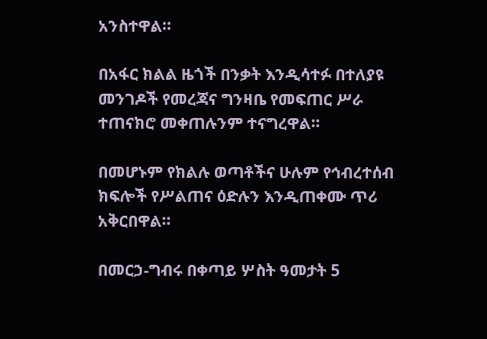አንስተዋል።

በአፋር ክልል ዜጎች በንቃት እንዲሳተፉ በተለያዩ መንገዶች የመረጃና ግንዛቤ የመፍጠር ሥራ ተጠናክሮ መቀጠሉንም ተናግረዋል።

በመሆኑም የክልሉ ወጣቶችና ሁሉም የኅብረተሰብ ክፍሎች የሥልጠና ዕድሉን እንዲጠቀሙ ጥሪ አቅርበዋል።

በመርኃ-ግብሩ በቀጣይ ሦስት ዓመታት 5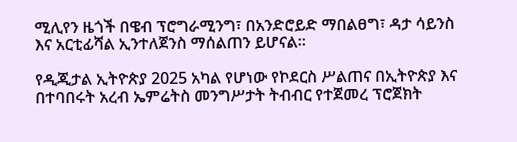ሚሊየን ዜጎች በዌብ ፕሮግራሚንግ፣ በአንድሮይድ ማበልፀግ፣ ዳታ ሳይንስ እና አርቲፊሻል ኢንተለጀንስ ማሰልጠን ይሆናል።

የዲጂታል ኢትዮጵያ 2025 አካል የሆነው የኮደርስ ሥልጠና በኢትዮጵያ እና በተባበሩት አረብ ኤምሬትስ መንግሥታት ትብብር የተጀመረ ፕሮጀክት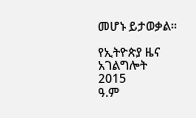መሆኑ ይታወቃል።

የኢትዮጵያ ዜና አገልግሎት
2015
ዓ.ም